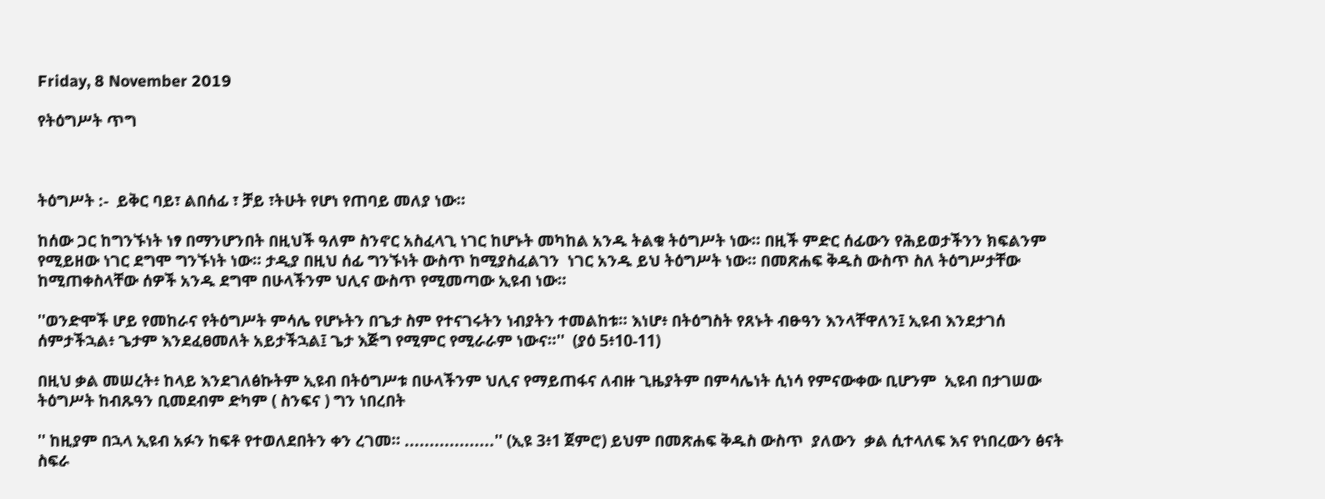Friday, 8 November 2019

የትዕግሥት ጥግ



ትዕግሥት :-  ይቅር ባይ፣ ልበሰፊ ፣ ቻይ ፣ትሁት የሆነ የጠባይ መለያ ነው።

ከሰው ጋር ከግንኙነት ነፃ በማንሆንበት በዚህች ዓለም ስንኖር አስፈላጊ ነገር ከሆኑት መካከል አንዱ ትልቁ ትዕግሥት ነው። በዚች ምድር ሰፊውን የሕይወታችንን ክፍልንም የሚይዘው ነገር ደግሞ ግንኙነት ነው። ታዲያ በዚህ ሰፊ ግንኙነት ውስጥ ከሚያስፈልገን  ነገር አንዱ ይህ ትዕግሥት ነው። በመጽሐፍ ቅዱስ ውስጥ ስለ ትዕግሥታቸው ከሚጠቀስላቸው ሰዎች አንዱ ደግሞ በሁላችንም ህሊና ውስጥ የሚመጣው ኢዩብ ነው።

''ወንድሞች ሆይ የመከራና የትዕግሥት ምሳሌ የሆኑትን በጌታ ስም የተናገሩትን ነብያትን ተመልከቱ። እነሆ፥ በትዕግስት የጸኑት ብፁዓን እንላቸዋለን፤ ኢዩብ እንደታገሰ ሰምታችኋል፥ ጌታም እንደፈፀመለት አይታችኋል፤ ጌታ እጅግ የሚምር የሚራራም ነውና።''  (ያዕ 5፥10-11)

በዚህ ቃል መሠረት፥ ከላይ እንደገለፅኩትም ኢዩብ በትዕግሥቱ በሁላችንም ህሊና የማይጠፋና ለብዙ ጊዜያትም በምሳሌነት ሲነሳ የምናውቀው ቢሆንም  ኢዩብ በታገሠው ትዕግሥት ከብጹዓን ቢመደብም ድካም ( ስንፍና ) ግን ነበረበት

'' ከዚያም በኋላ ኢዩብ አፉን ከፍቶ የተወለደበትን ቀን ረገመ። ..................'' (ኢዩ 3፥1 ጀምሮ) ይህም በመጽሐፍ ቅዱስ ውስጥ  ያለውን  ቃል ሲተላለፍ እና የነበረውን ፅናት ስፍራ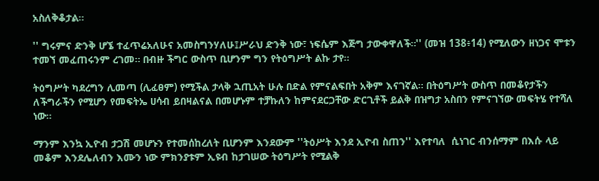አስለቅቆታል።

'' ግሩምና ድንቅ ሆኜ ተፈጥሬአለሁና አመስግንሃለሁ፤ሥራህ ድንቅ ነው፣ ነፍሴም እጅግ ታውቀዋለች።'' (መዝ 138፥14) የሚለውን ዘነጋና ሞቱን ተመኘ መፈጠሩንም ረገመ። በብዙ ችግር ውስጥ ቢሆንም ግን የትዕግሥት ልኩ ታየ።

ትዕግሥት ካደረግን ሊመጣ (ሊፈፀም) የሚችል ታላቅ ኋጢአት ሁሉ በድል የምናልፍበት አቅም እናገኛል። በትዕግሥት ውስጥ በመቆየታችን ለችግራችን የሚሆን የመፍትኤ ሀሳብ ይበዛልናል በመሆኑም ተቻኩለን ከምናደርጋቸው ድርጊቶች ይልቅ በዝግታ አስበን የምናገኘው መፍትሄ የተሻለ ነው።

ማንም እንኳ ኢዮብ ታጋሽ መሆኑን የተመሰከረለት ቢሆንም እንደውም ''ትዕሥት እንደ ኢዮብ ስጠን'' እየተባለ  ሲነገር ብንሰማም በእሱ ላይ መቆም እንደሌለብን እሙን ነው ምክንያቱም ኢዩብ ከታገሠው ትዕግሥት የሚልቅ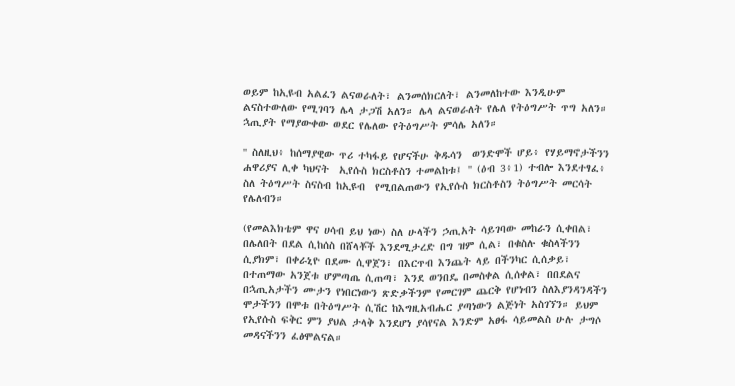ወይም ከኢዩብ አልፈን ልናወራለት፣ ልንመሰክርለት፣ ልንመለከተው እንዲሁም ልናስተውለው የሚገባን ሌላ ታጋሽ አለን። ሌላ ልናወራለት የሌለ የትዕግሥት ጥግ አለን። ኋጢያት የማያውቀው ወደር የሌለው የትዕግሥት ምሳሌ አለን።

'' ስለዚህ፥ ከሰማያዊው ጥሪ ተካፋይ የሆናችሁ ቅዱሳን  ወንድሞች ሆይ፥ የሃይማኖታችንን ሐዋሪያና ሊቀ ካህናት  ኢየሱስ ክርስቶስን ተመልከቱ፤ '' (ዕብ 3፥1) ተብሎ እንደተፃፈ፥ ስለ ትዕግሥት ስናስብ ከኢዩብ  የሚበልጠውን የኢየሱስ ክርስቶስን ትዕግሥት መርሳት የሌለብን።

(የመልእክቴም ዋና ሀሳብ ይህ ነው) ስለ ሁላችን ኃጢአት ሳይገባው መከራን ሲቀበል፣ በሌለበት በደል ሲከሰስ በሸላቾች እንደሚታረድ በግ ዝም ሲል፣ በቁስሉ ቁስላችንን ሲያክም፣ በቀራኒዮ በደሙ ሲዋጀን፣ በእርጥብ እንጨት ላይ በችንካር ሲሰቃይ፣ በተጠማው አንጀቱ ሆምጣጤ ሲጠጣ፣ እንደ ወንበዴ በመስቀል ሲሰቀል፣ በበደልና በኋጢአታችን ሙታን የነበርነውን ጽድቃችንም የመርገም ጨርቅ የሆነብን ስለእያንዳንዳችን ሞታችንን በሞቱ በትዕግሥት ሲሽር ከእግዚአብሔር ያጣነውን ልጅነት አስገኘን። ይህም የኢየሱስ ፍቅር ምን ያህል ታላቅ እንደሆነ ያሳየናል እንድም አፀፋ ሳይመልስ ሁሉ ታግሶ መዳናችንን ፈፅሞልናል።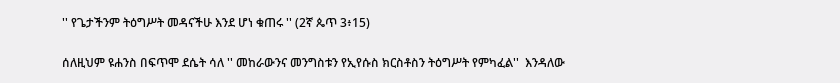'' የጌታችንም ትዕግሥት መዳናችሁ እንደ ሆነ ቁጠሩ '' (2ኛ ጴጥ 3፥15)

ሰለዚህም ዩሐንስ በፍጥሞ ደሴት ሳለ '' መከራውንና መንግስቱን የኢየሱስ ክርስቶስን ትዕግሥት የምካፈል''  እንዳለው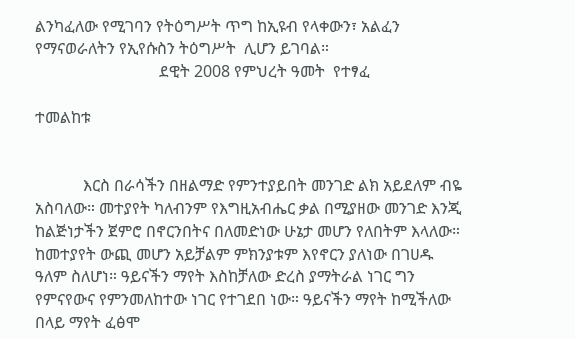ልንካፈለው የሚገባን የትዕግሥት ጥግ ከኢዩብ የላቀውን፣ አልፈን የማናወራለትን የኢየሱስን ትዕግሥት  ሊሆን ይገባል።
                               ደዊት 2008 የምህረት ዓመት  የተፃፈ

ተመልከቱ


            እርስ በራሳችን በዘልማድ የምንተያይበት መንገድ ልክ አይደለም ብዬ አስባለው። መተያየት ካለብንም የእግዚአብሔር ቃል በሚያዘው መንገድ እንጂ ከልጅነታችን ጀምሮ በኖርንበትና በለመድነው ሁኔታ መሆን የለበትም እላለው። ከመተያየት ውጪ መሆን አይቻልም ምክንያቱም እየኖርን ያለነው በገሀዱ ዓለም ስለሆነ። ዓይናችን ማየት እስከቻለው ድረስ ያማትራል ነገር ግን የምናየውና የምንመለከተው ነገር የተገደበ ነው። ዓይናችን ማየት ከሚችለው በላይ ማየት ፈፅሞ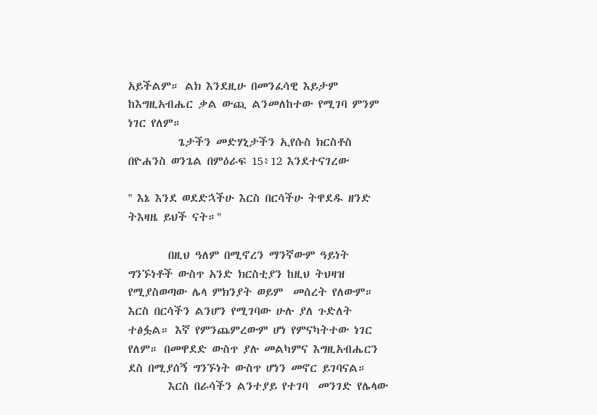አይችልም። ልክ እንደዚሁ በመንፈሳዊ እይታም  ከእግዚአብሔር ቃል ውጪ ልንመለከተው የሚገባ ምንም ነገር የለም።
          ጌታችን መድሃኒታችን ኢየሱስ ክርስቶስ በዮሐንስ ወንጌል በምዕራፍ 15፥12 እንደተናገረው

'' እኔ እንደ ወደድኋችሁ እርስ በርሳችሁ ትዋደዱ ዘንድ ትእዛዜ ይህች ናት።''

        በዚህ ዓለም በሚኖረን ማንኛውም ዓይነት ግንኙነቶች ውስጥ አንድ ክርስቲያን ከዚህ ትህዛዝ የሚያስወጣው ሌላ ምክንያት ወይም  መሰረት የለውም። እርስ በርሳችን ልንሆን የሚገባው ሁሉ ያለ ጉድለት ተፅፏል። እኛ የምንጨምረውም ሆነ የምናካትተው ነገር የለም። በመዋደድ ውስጥ ያሉ መልካምና እግዚአብሔርን ደስ በሚያሰኝ ግንኙነት ውስጥ ሆነን መኖር ይገባናል።
        እርስ በራሳችን ልንተያይ የተገባ  መንገድ የሌላው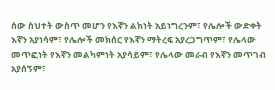ሰው ስህተት ውስጥ መሆን የእኛን ልክነት አይነግረንም፣ የሌሎች ውድቀት እኛን አያነሳም፣ የሌሎች መክሰር የእኛን ማትረፍ አያረጋግጥም፣ የሌላው መጥፎነት የእኛን መልካምነት አያሳይም፣ የሌላው መራብ የእኛን መጥገብ አያሰኝም፣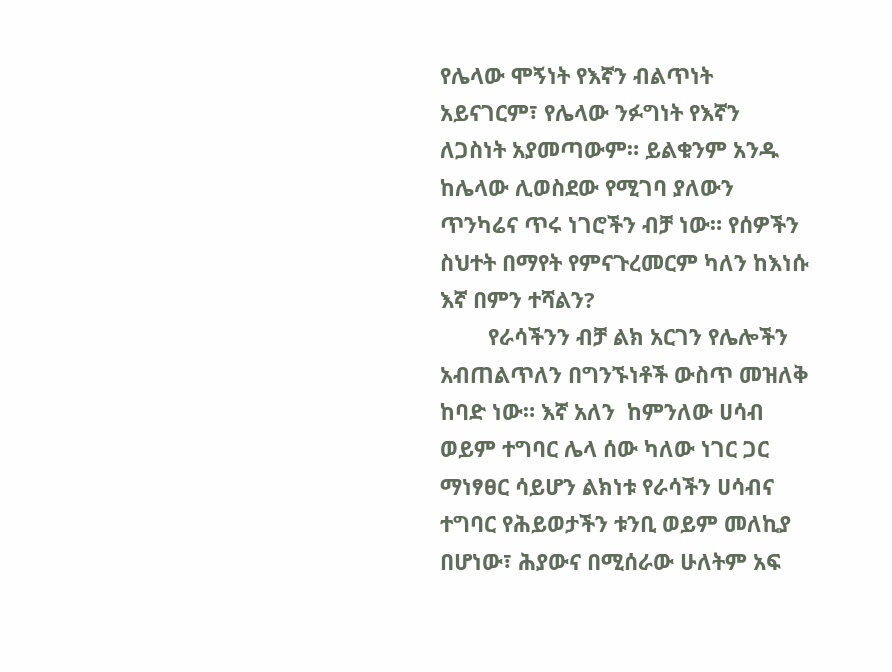የሌላው ሞኝነት የእኛን ብልጥነት አይናገርም፣ የሌላው ንፉግነት የእኛን ለጋስነት አያመጣውም። ይልቁንም አንዱ ከሌላው ሊወስደው የሚገባ ያለውን ጥንካሬና ጥሩ ነገሮችን ብቻ ነው። የሰዎችን ስህተት በማየት የምናጉረመርም ካለን ከእነሱ እኛ በምን ተሻልን?
        የራሳችንን ብቻ ልክ አርገን የሌሎችን አብጠልጥለን በግንኙነቶች ውስጥ መዝለቅ ከባድ ነው። እኛ አለን  ከምንለው ሀሳብ ወይም ተግባር ሌላ ሰው ካለው ነገር ጋር ማነፃፀር ሳይሆን ልክነቱ የራሳችን ሀሳብና ተግባር የሕይወታችን ቱንቢ ወይም መለኪያ በሆነው፣ ሕያውና በሚሰራው ሁለትም አፍ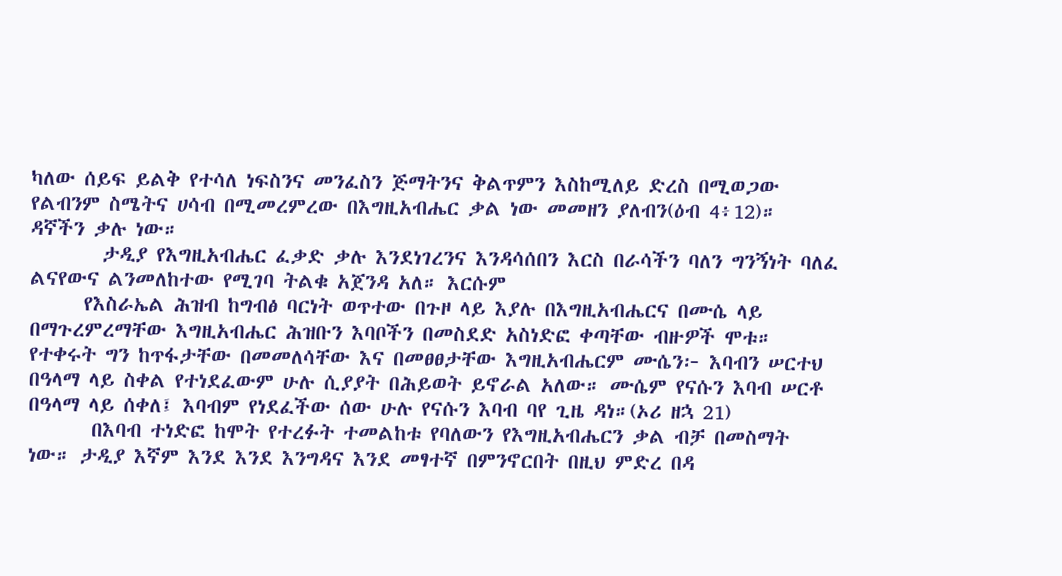ካለው ሰይፍ ይልቅ የተሳለ ነፍስንና መንፈስን ጅማትንና ቅልጥምን እስከሚለይ ድረስ በሚወጋው የልብንም ስሜትና ሀሳብ በሚመረምረው በእግዚአብሔር ቃል ነው መመዘን ያለብን(ዕብ 4፥12)። ዳኛችን ቃሉ ነው።
        ታዲያ የእግዚአብሔር ፈቃድ ቃሉ እንደነገረንና እንዳሳሰበን እርስ በራሳችን ባለን ግንኝነት ባለፈ ልናየውና ልንመለከተው የሚገባ ትልቁ አጀንዳ አለ። እርሱም
      የእስራኤል ሕዝብ ከግብፅ ባርነት ወጥተው በጉዞ ላይ እያሉ በእግዚአብሔርና በሙሴ ላይ  በማጉረምረማቸው እግዚአብሔር ሕዝቡን እባቦችን በመስደድ አስነድፎ ቀጣቸው ብዙዎች ሞቱ። የተቀሩት ግን ከጥፋታቸው በመመለሳቸው እና በመፀፀታቸው እግዚአብሔርም ሙሴን፦ እባብን ሠርተህ በዓላማ ላይ ስቀል የተነደፈውም ሁሉ ሲያያት በሕይወት ይኖራል አለው። ሙሴም የናሱን እባብ ሠርቶ በዓላማ ላይ ሰቀለ፤ እባብም የነደፈችው ሰው ሁሉ የናሱን እባብ ባየ ጊዜ ዳነ።(ኦሪ ዘኋ 21)
       በእባብ ተነድፎ ከሞት የተረፉት ተመልከቱ የባለውን የእግዚአብሔርን ቃል ብቻ በመስማት ነው። ታዲያ እኛም እንደ እንደ እንግዳና እንደ መፃተኛ በምንኖርበት በዚህ ምድረ በዳ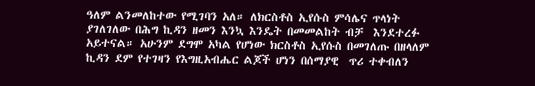ዓለም ልንመለከተው የሚገባን አለ። ለክርስቶስ ኢየሱስ ምሳሌና ጥላነት ያገለገለው በሕግ ኪዳን ዘመን እንኳ እንዴት በመመልከት ብቻ  እንደተረፉ አይተናል። አሁንም ደግሞ አካል የሆነው ክርስቶስ ኢየሱስ በመገለጡ በዘላለም ኪዳን ደም የተገዛን የእግዚአብሔር ልጆች ሆነን በሰማያዊ  ጥሪ ተቀብለን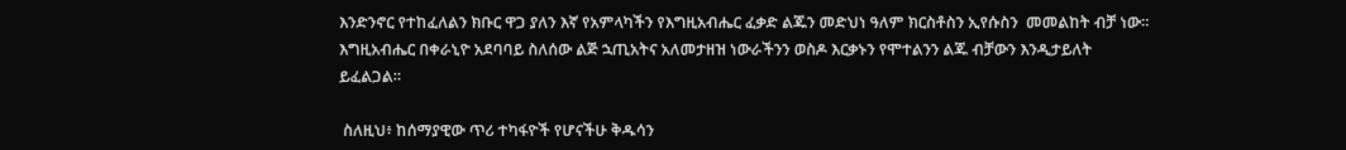እንድንኖር የተከፈለልን ክቡር ዋጋ ያለን እኛ የአምላካችን የእግዚአብሔር ፈቃድ ልጁን መድህነ ዓለም ክርስቶስን ኢየሱስን  መመልከት ብቻ ነው። እግዚአብሔር በቀራኒዮ አደባባይ ስለሰው ልጅ ኋጢአትና አለመታዘዝ ነውራችንን ወስዶ እርቃኑን የሞተልንን ልጁ ብቻውን እንዲታይለት ይፈልጋል።

 ስለዚህ፥ ከሰማያዊው ጥሪ ተካፋዮች የሆናችሁ ቅዱሳን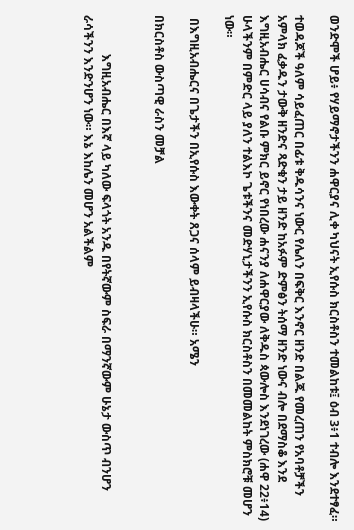ወንድሞች ሆይ፥ የሃይማኖታችንን ሐዋርያና ሊቀ ካህናት ኢየሱስ ክርስቶስን ተመልከቱ፤ ዕብ 3፥1 ተብሎ እንደተፃፈ።

ተወዳጆች ዓለም ሳይፈጠር በፊቱ ቅዱሳንና ነውር የሌለን በፍቅር እንኖር ዘንድ በልጁ የመረጠን የአባቶቻችን አምላክ ፈቃዱን ታውቅ ዘንድና ጻድቁን ታይ ዘንድ ከአፉም ድምፅን ትሰማ ዘንድ ነውና ብሎ በደማስቆ እንደ እግዚአብሔር ሀሳብና የልቡ ምክር ይኖር የነበረው ሐናንያ ለሐዋርያው ለቅዱስ ጳውሎስ እንደነገረው (ሐዋ 22፥14) ሁላችንም በምድር ላይ ያለን ተልእኮ ጌቱችንና መድሃኒታችንን ኢየሱስ ክርስቶስን በመመልከት ምስክሮቹ መሆን ነው።

 በእግዚአብሔርና በጌታችን በኢየሱስ እውቀት ጸጋና ሰላም ይብዛላችሁ። አሜን

በክርስቶስ ውስጣዊ ራስን መቻል


             እግዚአብሔር በእኛ ላይ ካለው ፍላጎት አንዱ በየትኛውም ስፍራ በማንኛውም ሁኔታ ውስጥ ብንሆን ራሳችንን እንድንሆን ነው። እኔ እከሌን መሆን አልችልም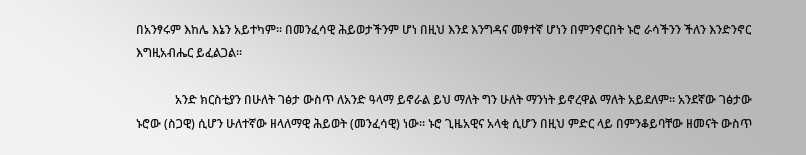በአንፃሩም እከሌ እኔን አይተካም። በመንፈሳዊ ሕይወታችንም ሆነ በዚህ እንደ እንግዳና መፃተኛ ሆነን በምንኖርበት ኑሮ ራሳችንን ችለን እንድንኖር  እግዚአብሔር ይፈልጋል።

             አንድ ክርስቲያን በሁለት ገፅታ ውስጥ ለአንድ ዓላማ ይኖራል ይህ ማለት ግን ሁለት ማንነት ይኖረዋል ማለት አይደለም። አንደኛው ገፅታው ኑሮው (ስጋዊ) ሲሆን ሁለተኛው ዘላለማዊ ሕይወት (መንፈሳዊ) ነው። ኑሮ ጊዜአዊና አላቂ ሲሆን በዚህ ምድር ላይ በምንቆይባቸው ዘመናት ውስጥ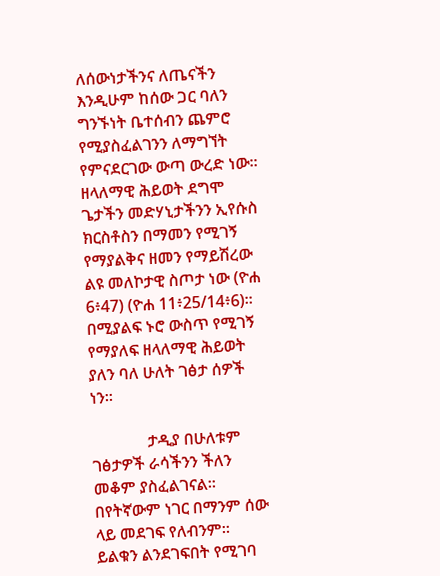ለሰውነታችንና ለጤናችን እንዲሁም ከሰው ጋር ባለን ግንኙነት ቤተሰብን ጨምሮ የሚያስፈልገንን ለማግኘት የምናደርገው ውጣ ውረድ ነው። ዘላለማዊ ሕይወት ደግሞ ጌታችን መድሃኒታችንን ኢየሱስ ክርስቶስን በማመን የሚገኝ የማያልቅና ዘመን የማይሽረው ልዩ መለኮታዊ ስጦታ ነው (ዮሐ 6፥47) (ዮሐ 11፥25/14፥6)። በሚያልፍ ኑሮ ውስጥ የሚገኝ የማያለፍ ዘላለማዊ ሕይወት ያለን ባለ ሁለት ገፅታ ሰዎች ነን።

              ታዲያ በሁለቱም ገፅታዎች ራሳችንን ችለን መቆም ያስፈልገናል። በየትኛውም ነገር በማንም ሰው ላይ መደገፍ የለብንም። ይልቁን ልንደገፍበት የሚገባ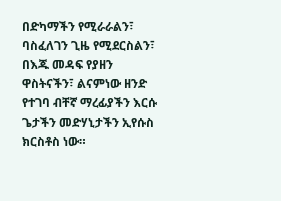በድካማችን የሚራራልን፣ ባስፈለገን ጊዜ የሚደርስልን፣ በእጁ መዳፍ የያዘን ዋስትናችን፣ ልናምነው ዘንድ የተገባ ብቸኛ ማረፊያችን እርሱ ጌታችን መድሃኒታችን ኢየሱስ ክርስቶስ ነው።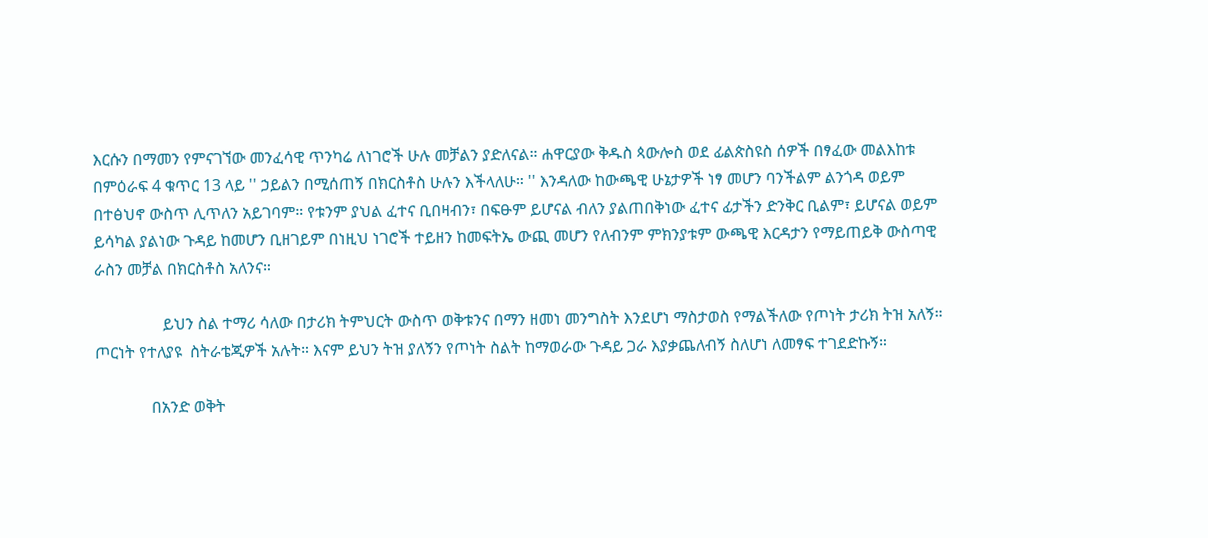እርሱን በማመን የምናገኘው መንፈሳዊ ጥንካሬ ለነገሮች ሁሉ መቻልን ያድለናል። ሐዋርያው ቅዱስ ጳውሎስ ወደ ፊልጵስዩስ ሰዎች በፃፈው መልእከቱ በምዕራፍ 4 ቁጥር 13 ላይ '' ኃይልን በሚሰጠኝ በክርስቶስ ሁሉን እችላለሁ። '' እንዳለው ከውጫዊ ሁኔታዎች ነፃ መሆን ባንችልም ልንጎዳ ወይም በተፅህኖ ውስጥ ሊጥለን አይገባም። የቱንም ያህል ፈተና ቢበዛብን፣ በፍፁም ይሆናል ብለን ያልጠበቅነው ፈተና ፊታችን ድንቅር ቢልም፣ ይሆናል ወይም ይሳካል ያልነው ጉዳይ ከመሆን ቢዘገይም በነዚህ ነገሮች ተይዘን ከመፍትኤ ውጪ መሆን የለብንም ምክንያቱም ውጫዊ እርዳታን የማይጠይቅ ውስጣዊ ራስን መቻል በክርስቶስ አለንና።

                 ይህን ስል ተማሪ ሳለው በታሪክ ትምህርት ውስጥ ወቅቱንና በማን ዘመነ መንግስት እንደሆነ ማስታወስ የማልችለው የጦነት ታሪክ ትዝ አለኝ። ጦርነት የተለያዩ  ስትራቴጂዎች አሉት። እናም ይህን ትዝ ያለኝን የጦነት ስልት ከማወራው ጉዳይ ጋራ እያቃጨለብኝ ስለሆነ ለመፃፍ ተገደድኩኝ።

              በአንድ ወቅት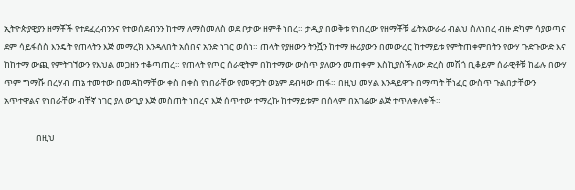ኢትዮጵያዊያን ዘማቾች የተደፈረብንንና የተወሰደብንን ከተማ ለማስመለስ ወደ ቦታው ዘምቶ ነበረ። ታዲያ በወቅቱ የነበረው የዘማቾቹ ፊትአውራሪ ብልህ ስለነበረ ብዙ ድካም ሳያወጣና ደም ሳይፋሰስ እንዴት የጠላትን እጅ መማረክ እንዳለበት አሰበና አንድ ነገር ወሰነ። ጠላት የያዘውን ትንሿን ከተማ ዙሪያውን በመውረር ከተማይቱ የምትጠቀምበትን የውሃ ጉድጉውድ እና ከከተማ ውጪ የምትገኘውን የእህል መጋዘን ተቆጣጠረ። የጠላት የጦር ሰራዊትም በከተማው ውስጥ ያለውን መጠቀም እስኪያስችለው ድረስ መሽጎ ቢቆይም ሰራዊቶቹ ከፊሉ በውሃ ጥም ግማሹ በረሃብ ጠኔ ተመተው በመዳከማቸው ቀስ በቀስ የነበራቸው የመዋጋት ወኔም ደብዛው ጠፋ። በዚህ መሃል እንዳይዋጉ በማጣት ቸነፈር ውስጥ ጉልበታቸውን አጥተዋልና የነበራቸው ብቸኛ ነገር ያለ ውጊያ እጅ መስጠት ነበረና እጅ ሰጥተው ተማረኩ ከተማይቱም በሰላም በአገሬው ልጅ ተጥለቀለቀች።

                በዚህ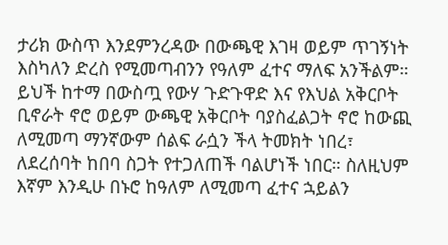ታሪክ ውስጥ እንደምንረዳው በውጫዊ እገዛ ወይም ጥገኝነት እስካለን ድረስ የሚመጣብንን የዓለም ፈተና ማለፍ አንችልም። ይህች ከተማ በውስጧ የውሃ ጉድጉዋድ እና የእህል አቅርቦት ቢኖራት ኖሮ ወይም ውጫዊ አቅርቦት ባያስፈልጋት ኖሮ ከውጪ ለሚመጣ ማንኛውም ሰልፍ ራሷን ችላ ትመክት ነበረ፣ ለደረሰባት ከበባ ስጋት የተጋለጠች ባልሆነች ነበር። ስለዚህም እኛም እንዲሁ በኑሮ ከዓለም ለሚመጣ ፈተና ኋይልን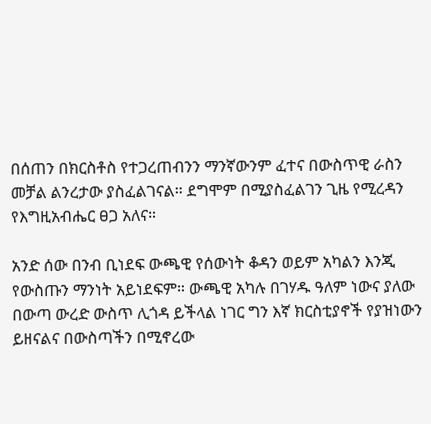በሰጠን በክርስቶስ የተጋረጠብንን ማንኛውንም ፈተና በውስጥዊ ራስን መቻል ልንረታው ያስፈልገናል። ደግሞም በሚያስፈልገን ጊዜ የሚረዳን የእግዚአብሔር ፀጋ አለና።

አንድ ሰው በንብ ቢነደፍ ውጫዊ የሰውነት ቆዳን ወይም አካልን እንጂ የውስጡን ማንነት አይነደፍም። ውጫዊ አካሉ በገሃዱ ዓለም ነውና ያለው በውጣ ውረድ ውስጥ ሊጎዳ ይችላል ነገር ግን እኛ ክርስቲያኖች የያዝነውን ይዘናልና በውስጣችን በሚኖረው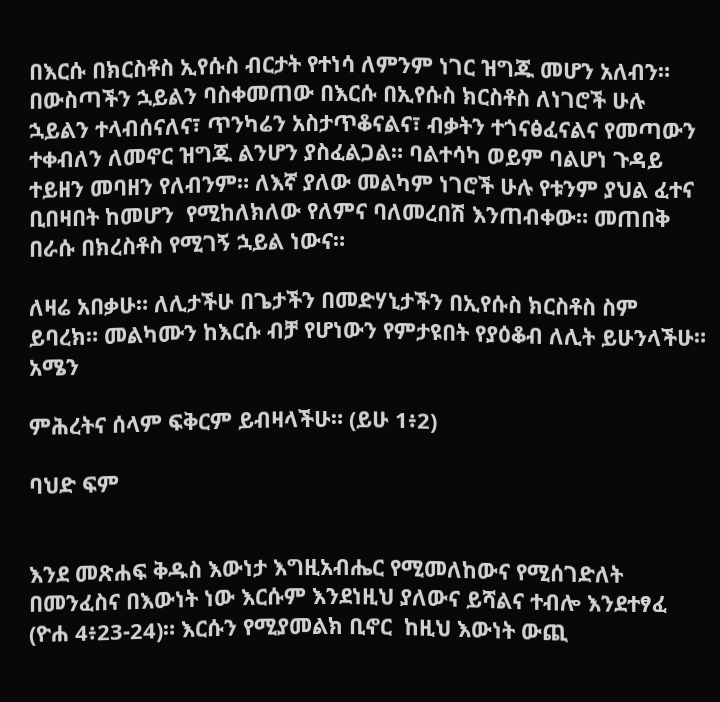በእርሱ በክርስቶስ ኢየሱስ ብርታት የተነሳ ለምንም ነገር ዝግጁ መሆን አለብን። በውስጣችን ኋይልን ባስቀመጠው በእርሱ በኢየሱስ ክርስቶስ ለነገሮች ሁሉ ኋይልን ተላብሰናለና፣ ጥንካሬን አስታጥቆናልና፣ ብቃትን ተጎናፅፈናልና የመጣውን ተቀብለን ለመኖር ዝግጁ ልንሆን ያስፈልጋል። ባልተሳካ ወይም ባልሆነ ጉዳይ ተይዘን መባዘን የለብንም። ለእኛ ያለው መልካም ነገሮች ሁሉ የቱንም ያህል ፈተና ቢበዛበት ከመሆን  የሚከለክለው የለምና ባለመረበሽ እንጠብቀው። መጠበቅ በራሱ በክረስቶስ የሚገኝ ኋይል ነውና።

ለዛሬ አበቃሁ። ለሊታችሁ በጌታችን በመድሃኒታችን በኢየሱስ ክርስቶስ ስም ይባረክ። መልካሙን ከእርሱ ብቻ የሆነውን የምታዩበት የያዕቆብ ለሊት ይሁንላችሁ። አሜን

ምሕረትና ሰላም ፍቅርም ይብዛላችሁ። (ይሁ 1፥2)

ባህድ ፍም


እንደ መጽሐፍ ቅዱስ እውነታ እግዚአብሔር የሚመለከውና የሚሰገድለት በመንፈስና በእውነት ነው እርሱም እንደነዚህ ያለውና ይሻልና ተብሎ እንደተፃፈ (ዮሐ 4፥23-24)። እርሱን የሚያመልክ ቢኖር  ከዚህ እውነት ውጪ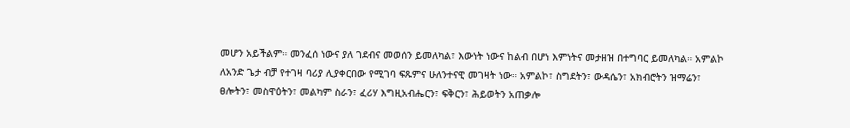መሆን አይችልም። መንፈሰ ነውና ያለ ገደብና መወሰን ይመለካል፣ እውነት ነውና ከልብ በሆነ እምነትና መታዘዝ በተግባር ይመለካል። አምልኮ ለአንድ ጌታ ብቻ የተገዛ ባሪያ ሊያቀርበው የሚገባ ፍጹምና ሁለንተናዊ መገዛት ነው። አምልኮ፣ ስግደትን፣ ውዳሴን፣ አክብሮትን ዝማሬን፣ ፀሎትን፣ መስዋዕትን፣ መልካም ስራን፣ ፈሪሃ እግዚአብሔርን፣ ፍቅርን፣ ሕይወትን አጠቃሎ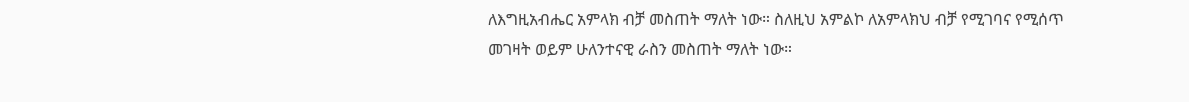ለእግዚአብሔር አምላክ ብቻ መስጠት ማለት ነው። ስለዚህ አምልኮ ለአምላክህ ብቻ የሚገባና የሚሰጥ መገዛት ወይም ሁለንተናዊ ራስን መስጠት ማለት ነው።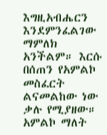እግዚአብሔርን እንደምንፈልገው ማምለክ አንችልም። እርሱ በሰጠን የአምልኮ መስፈርት ልናመልከው ነው ቃሉ የሚያዘው። አምልኮ ማለት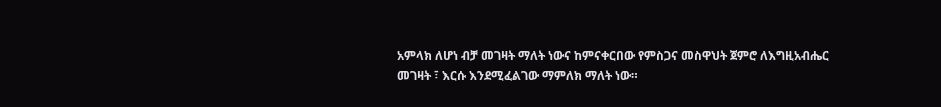አምላክ ለሆነ ብቻ መገዛት ማለት ነውና ከምናቀርበው የምስጋና መስዋህት ጀምሮ ለእግዚአብሔር መገዛት ፣ እርሱ እንደሚፈልገው ማምለክ ማለት ነው።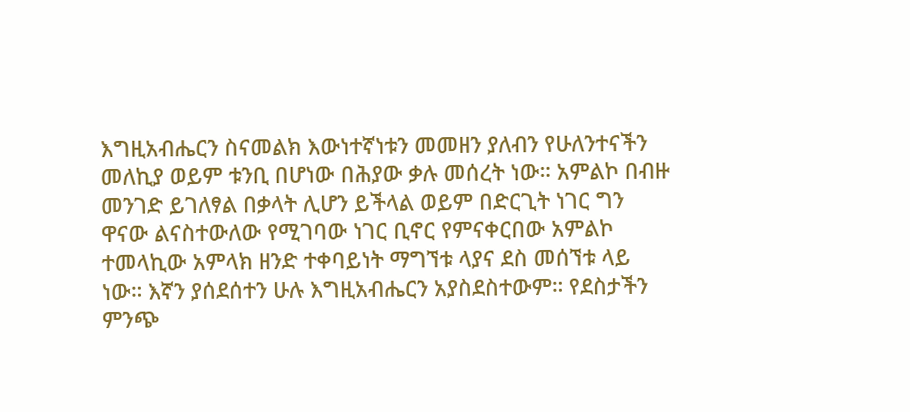እግዚአብሔርን ስናመልክ እውነተኛነቱን መመዘን ያለብን የሁለንተናችን መለኪያ ወይም ቱንቢ በሆነው በሕያው ቃሉ መሰረት ነው። አምልኮ በብዙ መንገድ ይገለፃል በቃላት ሊሆን ይችላል ወይም በድርጊት ነገር ግን ዋናው ልናስተውለው የሚገባው ነገር ቢኖር የምናቀርበው አምልኮ ተመላኪው አምላክ ዘንድ ተቀባይነት ማግኘቱ ላያና ደስ መሰኘቱ ላይ ነው። እኛን ያሰደሰተን ሁሉ እግዚአብሔርን አያስደስተውም። የደስታችን ምንጭ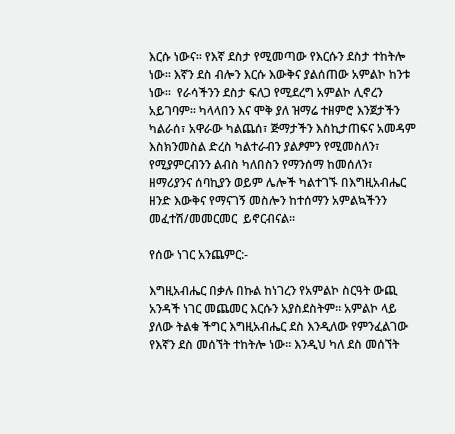እርሱ ነውና። የእኛ ደስታ የሚመጣው የእርሱን ደስታ ተከትሎ  ነው። እኛን ደስ ብሎን እርሱ እውቅና ያልሰጠው አምልኮ ከንቱ ነው።  የራሳችንን ደስታ ፍለጋ የሚደረግ አምልኮ ሊኖረን አይገባም። ካላላበን እና ሞቅ ያለ ዝማሬ ተዘምሮ እንጀታችን ካልራሰ፣ አዋራው ካልጨሰ፣ ጅማታችን እስኪታጠፍና አመዳም እስክንመስል ድረስ ካልተራብን ያልፆምን የሚመስለን፣ የሚያምርብንን ልብስ ካለበስን የማንሰማ ከመሰለን፣ ዘማሪያንና ሰባኪያን ወይም ሌሎች ካልተገኙ በእግዚአብሔር ዘንድ እውቅና የማናገኝ መስሎን ከተሰማን አምልኳችንን መፈተሽ/መመርመር  ይኖርብናል።

የሰው ነገር አንጨምር:-

እግዚአብሔር በቃሉ በኩል ከነገረን የአምልኮ ስርዓት ውጪ አንዳች ነገር መጨመር እርሱን አያስደስትም። አምልኮ ላይ ያለው ትልቁ ችግር እግዚአብሔር ደስ እንዲለው የምንፈልገው የእኛን ደስ መሰኘት ተከትሎ ነው። እንዲህ ካለ ደስ መሰኘት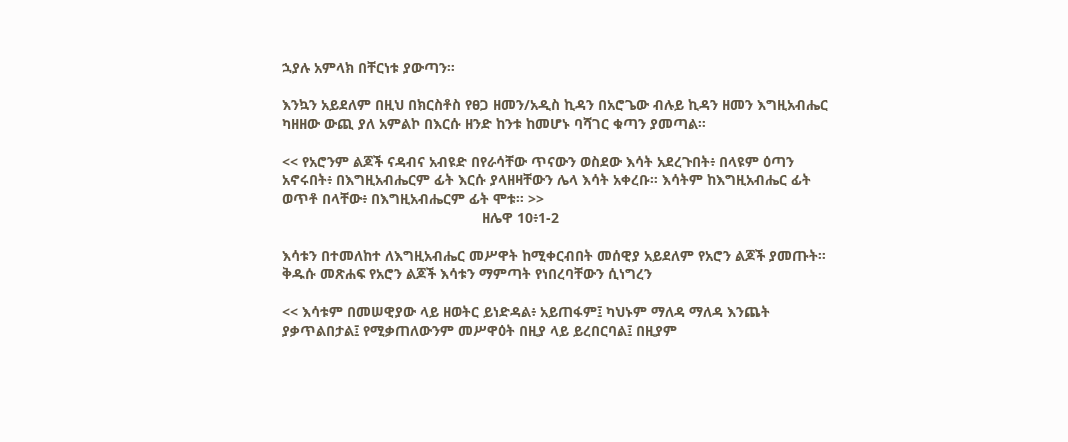ኋያሉ አምላክ በቸርነቱ ያውጣን።

እንኳን አይደለም በዚህ በክርስቶስ የፀጋ ዘመን/አዲስ ኪዳን በአሮጌው ብሉይ ኪዳን ዘመን እግዚአብሔር ካዘዘው ውጪ ያለ አምልኮ በእርሱ ዘንድ ከንቱ ከመሆኑ ባሻገር ቁጣን ያመጣል።

<< የአሮንም ልጆች ናዳብና አብዩድ በየራሳቸው ጥናውን ወስደው እሳት አደረጉበት፥ በላዩም ዕጣን አኖሩበት፥ በእግዚአብሔርም ፊት እርሱ ያላዘዛቸውን ሌላ እሳት አቀረቡ። እሳትም ከእግዚአብሔር ፊት ወጥቶ በላቸው፥ በእግዚአብሔርም ፊት ሞቱ። >>
                                                  ዘሌዋ 10፥1-2

እሳቱን በተመለከተ ለእግዚአብሔር መሥዋት ከሚቀርብበት መሰዊያ አይደለም የአሮን ልጆች ያመጡት። ቅዱሱ መጽሐፍ የአሮን ልጆች እሳቱን ማምጣት የነበረባቸውን ሲነግረን

<< እሳቱም በመሠዊያው ላይ ዘወትር ይነድዳል፥ አይጠፋም፤ ካህኑም ማለዳ ማለዳ እንጨት ያቃጥልበታል፤ የሚቃጠለውንም መሥዋዕት በዚያ ላይ ይረበርባል፤ በዚያም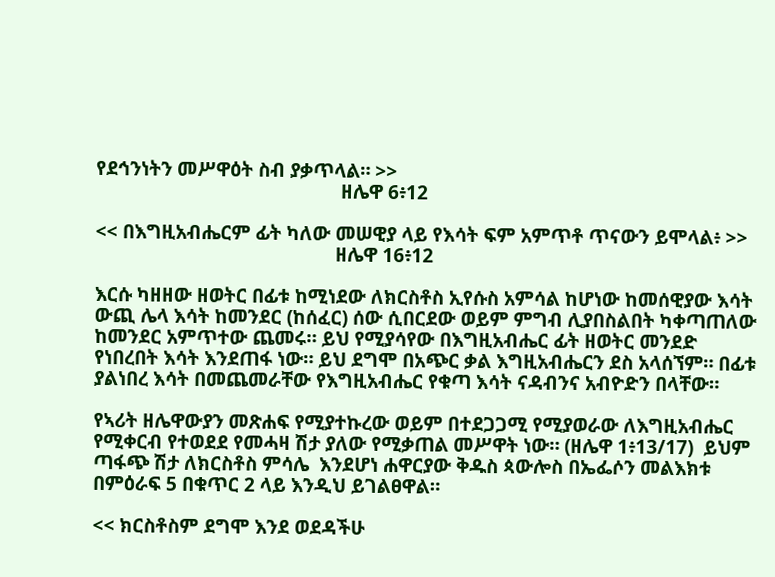የደኅንነትን መሥዋዕት ስብ ያቃጥላል። >>
                                                 ዘሌዋ 6፥12

<< በእግዚአብሔርም ፊት ካለው መሠዊያ ላይ የእሳት ፍም አምጥቶ ጥናውን ይሞላል፥ >>
                                                ዘሌዋ 16፥12

እርሱ ካዘዘው ዘወትር በፊቱ ከሚነደው ለክርስቶስ ኢየሱስ አምሳል ከሆነው ከመሰዊያው እሳት ውጪ ሌላ እሳት ከመንደር (ከሰፈር) ሰው ሲበርደው ወይም ምግብ ሊያበስልበት ካቀጣጠለው ከመንደር አምጥተው ጨመሩ። ይህ የሚያሳየው በእግዚአብሔር ፊት ዘወትር መንደድ የነበረበት እሳት እንደጠፋ ነው። ይህ ደግሞ በአጭር ቃል እግዚአብሔርን ደስ አላሰኘም። በፊቱ ያልነበረ እሳት በመጨመራቸው የእግዚአብሔር የቁጣ እሳት ናዳብንና አብዮድን በላቸው።

የኣሪት ዘሌዋውያን መጽሐፍ የሚያተኩረው ወይም በተደጋጋሚ የሚያወራው ለእግዚአብሔር የሚቀርብ የተወደደ የመሓዛ ሽታ ያለው የሚቃጠል መሥዋት ነው። (ዘሌዋ 1፥13/17)  ይህም ጣፋጭ ሽታ ለክርስቶስ ምሳሌ  እንደሆነ ሐዋርያው ቅዱስ ጳውሎስ በኤፌሶን መልእክቱ በምዕራፍ 5 በቁጥር 2 ላይ እንዲህ ይገልፀዋል።

<< ክርስቶስም ደግሞ እንደ ወደዳችሁ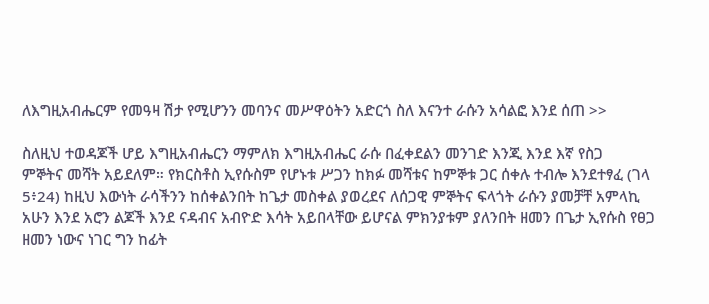ለእግዚአብሔርም የመዓዛ ሽታ የሚሆንን መባንና መሥዋዕትን አድርጎ ስለ እናንተ ራሱን አሳልፎ እንደ ሰጠ >>

ስለዚህ ተወዳጆች ሆይ እግዚአብሔርን ማምለክ እግዚአብሔር ራሱ በፈቀደልን መንገድ እንጂ እንደ እኛ የስጋ   ምኞትና መሻት አይደለም። የክርስቶስ ኢየሱስም የሆኑቱ ሥጋን ከክፉ መሻቱና ከምኞቱ ጋር ሰቀሉ ተብሎ እንደተፃፈ (ገላ 5፥24) ከዚህ እውነት ራሳችንን ከሰቀልንበት ከጌታ መስቀል ያወረደና ለሰጋዊ ምኞትና ፍላጎት ራሱን ያመቻቸ አምላኪ አሁን እንደ አሮን ልጆች እንደ ናዳብና አብዮድ እሳት አይበላቸው ይሆናል ምክንያቱም ያለንበት ዘመን በጌታ ኢየሱስ የፀጋ ዘመን ነውና ነገር ግን ከፊት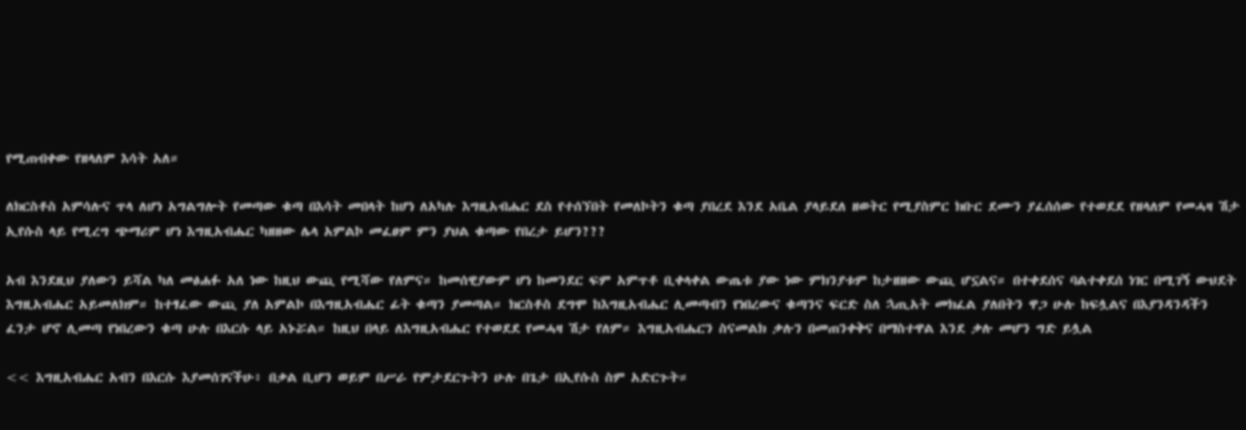የሚጠብቀው የዘላለም እሳት አለ።

ለክርስቶስ አምሳሉና ጥላ ለሆነ አግልግሎት የመጣው ቁጣ በእሳት መበላት ከሆነ ለአካሉ እግዚአብሔር ደስ የተሰኘበት የመለኮትን ቁጣ ያበረደ እንደ አቤል ያላይደለ ዘወትር የሚያስምር ክቡር ደሙን ያፈሰሰው የተወደደ የዘላለም የመሓዛ ሽታ ኢየሱስ ላይ የሚረግ ጭማሪም ሆነ እግዚአብሔር ካዘዘው ሌላ አምልኮ መፈፀም ምን ያህል ቁጣው የበረታ ይሆን???

አብ እንደዚህ ያለውን ይሻል ካለ መፅሐፉ አለ ነው ከዚህ ውጪ የሚሻው የለምና። ከመሰዊያውም ሆነ ከመንደር ፍም አምጥቶ ቢቀላቀል ውጤቱ ያው ነው ምክንያቱም ከታዘዘው ውጪ ሆኗልና። በተቀደሰና ባልተቀደሰ ነገር በሚገኝ ውህደት እግዚአብሔር አይመለክም። ከተፃፈው ውጪ ያለ አምልኮ በእግዚአብሔር ፊት ቁጣን ያመጣል። ክርስቶስ ደግሞ ከእግዚአብሔር ሊመጣብን የነበረውና ቁጣንና ፍርድ ስለ ኋጢአት መክፈል ያለበትን ዋጋ ሁሉ ከፍሏልና በእያንዳንዳችን ፈንታ ሆኖ ሊመጣ የነበረውን ቁጣ ሁሉ በእርሱ ላይ አኑሯል። ከዚህ በላይ ለእግዚአብሔር የተወደደ የመሓዛ ሽታ የለም። እግዚአብሔርን ስናመልክ ቃሉን በመጠንቀቅና በማስተዋል እንደ ቃሉ መሆን ግድ ይሏል

<< እግዚአብሔር አብን በእርሱ እያመሰገናችሁ፥ በቃል ቢሆን ወይም በሥራ የምታደርጉትን ሁሉ በጌታ በኢየሱስ ስም አድርጉት።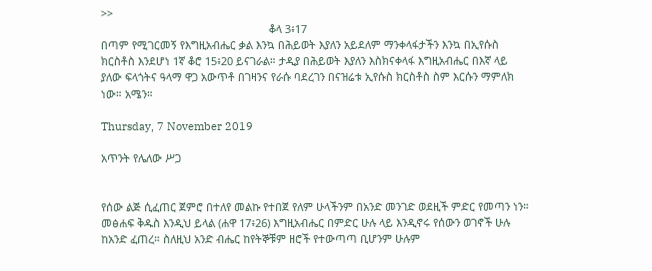>>
                                                        ቆላ 3፥17
በጣም የሚገርመኝ የእግዚአብሔር ቃል እንኳ በሕይወት እያለን አይደለም ማንቀላፋታችን እንኳ በኢየሱስ ክርስቶስ እንደሆነ 1ኛ ቆሮ 15፥20 ይናገራል። ታዲያ በሕይወት እያለን እስክናቀላፋ እግዚአብሔር በእኛ ላይ ያለው ፍላጎትና ዓላማ ዋጋ አውጥቶ በገዛንና የራሱ ባደረገን በናዝሬቱ ኢየሱስ ክርስቶስ ስም እርሱን ማምለክ ነው። አሜን።

Thursday, 7 November 2019

አጥንት የሌለው ሥጋ


የሰው ልጅ ሲፈጠር ጀምሮ በተለየ መልኩ የተበጀ የለም ሁላችንም በአንድ መንገድ ወደዚች ምድር የመጣን ነን። መፅሐፍ ቅዱስ እንዲህ ይላል (ሐዋ 17፥26) እግዚአብሔር በምድር ሁሉ ላይ እንዲኖሩ የሰውን ወገኖች ሁሉ ከአንድ ፈጠረ። ስለዚህ አንድ ብሔር ከየትኞቹም ዘሮች የተውጣጣ ቢሆንም ሁሉም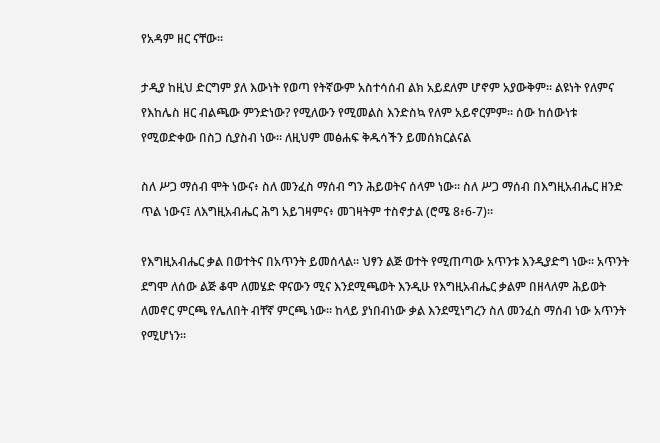የአዳም ዘር ናቸው።

ታዲያ ከዚህ ድርግም ያለ እውነት የወጣ የትኛውም አስተሳሰብ ልክ አይደለም ሆኖም አያውቅም። ልዩነት የለምና የእከሌስ ዘር ብልጫው ምንድነው? የሚለውን የሚመልስ እንድስኳ የለም አይኖርምም። ሰው ከሰውነቱ የሚወድቀው በስጋ ሲያስብ ነው። ለዚህም መፅሐፍ ቅዱሳችን ይመሰክርልናል

ስለ ሥጋ ማሰብ ሞት ነውና፥ ስለ መንፈስ ማሰብ ግን ሕይወትና ሰላም ነው። ስለ ሥጋ ማሰብ በእግዚአብሔር ዘንድ ጥል ነውና፤ ለእግዚአብሔር ሕግ አይገዛምና፥ መገዛትም ተስኖታል (ሮሜ 8፥6-7)።

የእግዚአብሔር ቃል በወተትና በአጥንት ይመሰላል። ህፃን ልጅ ወተት የሚጠጣው አጥንቱ እንዲያድግ ነው። አጥንት ደግሞ ለሰው ልጅ ቆሞ ለመሄድ ዋናውን ሚና እንደሚጫወት እንዲሁ የእግዚአብሔር ቃልም በዘላለም ሕይወት ለመኖር ምርጫ የሌለበት ብቸኛ ምርጫ ነው። ከላይ ያነበብነው ቃል እንደሚነግረን ስለ መንፈስ ማሰብ ነው አጥንት የሚሆነን።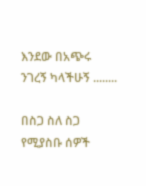እንደው በአጭሩ ንገረኝ ካላችሁኝ ........

በስጋ ስለ ስጋ የሚያስቡ ሰዎች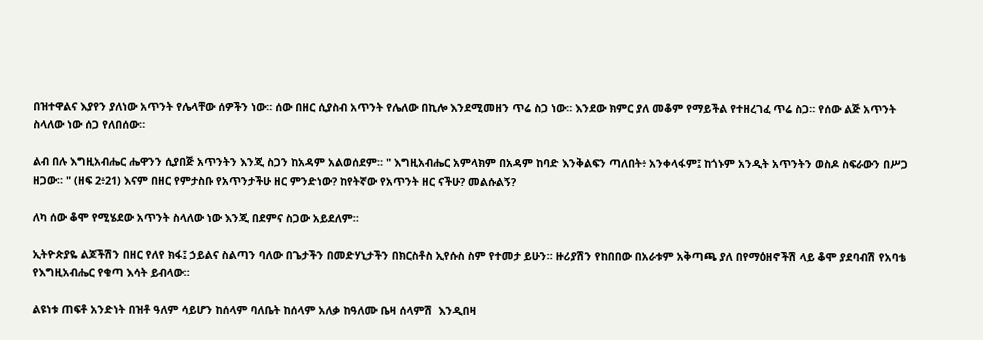በዝተዋልና እያየን ያለነው አጥንት የሌላቸው ሰዎችን ነው። ሰው በዘር ሲያስብ አጥንት የሌለው በኪሎ እንደሚመዘን ጥሬ ስጋ ነው። እንደው ክምር ያለ መቆም የማይችል የተዘረገፈ ጥሬ ስጋ። የሰው ልጅ አጥንት ስላለው ነው ሰጋ የለበሰው።

ልብ በሉ እግዚአብሔር ሔዋንን ሲያበጅ አጥንትን እንጂ ስጋን ከአዳም አልወሰደም። " እግዚአብሔር አምላክም በአዳም ከባድ እንቅልፍን ጣለበት፥ አንቀላፋም፤ ከጎኑም አንዲት አጥንትን ወስዶ ስፍራውን በሥጋ ዘጋው። " (ዘፍ 2፥21) እናም በዘር የምታስቡ የአጥንታችሁ ዘር ምንድነው? ከየትኛው የአጥንት ዘር ናችሁ? መልሱልኝ?

ለካ ሰው ቆሞ የሚሄደው አጥንት ስላለው ነው እንጂ በደምና ስጋው አይደለም።

ኢትዮጵያዬ ልጆችሽን በዘር የለየ ክፋ፤ ኃይልና ስልጣን ባለው በጌታችን በመድሃኒታችን በክርስቶስ ኢየሱስ ስም የተመታ ይሁን። ዙሪያሽን የከበበው በአራቱም አቅጣጫ ያለ በየማዕዘኖችሽ ላይ ቆሞ ያደባብሽ የአባቴ የእግዚአብሔር የቁጣ እሳት ይብላው።

ልዩነቱ ጠፍቶ አንድነት በዝቶ ዓለም ሳይሆን ከሰላም ባለቤት ከሰላም አለቃ ከዓለሙ ቤዛ ሰላምሽ  እንዲበዛ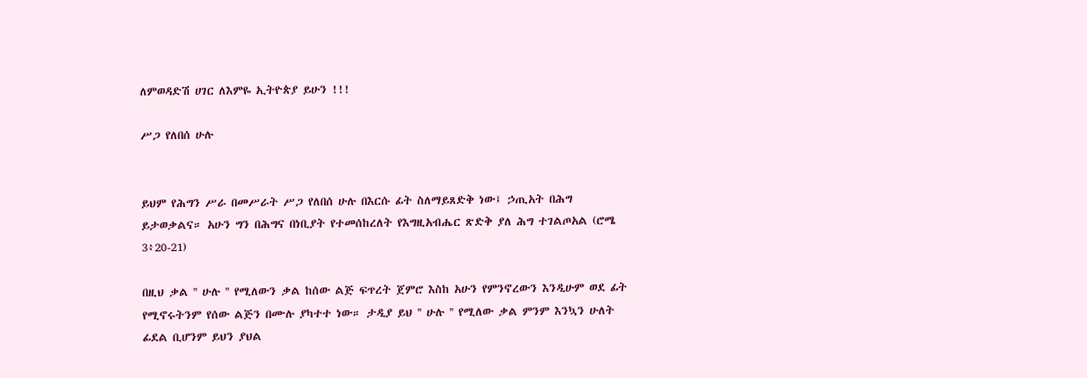ለምወዳድሽ ሀገር ለእምዬ ኢትዮጵያ ይሁን !!!

ሥጋ የለበሰ ሁሉ


ይህም የሕግን ሥራ በመሥራት ሥጋ የለበሰ ሁሉ በእርሱ ፊት ስለማይጸድቅ ነው፤ ኃጢአት በሕግ ይታወቃልና። አሁን ግን በሕግና በነቢያት የተመሰከረለት የእግዚአብሔር ጽድቅ ያለ ሕግ ተገልጦአል (ሮሜ 3፥20-21)

በዚህ ቃል '' ሁሉ '' የሚለውን ቃል ከሰው ልጅ ፍጥረት ጀምሮ እስከ አሁን የምንኖረውን እንዲሁም ወደ ፊት የሚኖሩትንም የሰው ልጅን በሙሉ ያካተተ ነው። ታዲያ ይህ '' ሁሉ '' የሚለው ቃል ምንም እንኳን ሁለት ፊደል ቢሆንም ይህን ያህል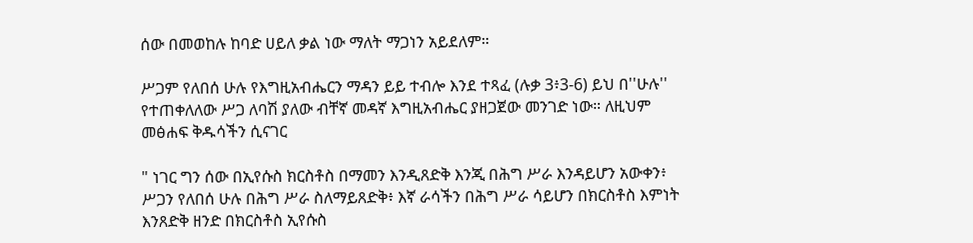ሰው በመወከሉ ከባድ ሀይለ ቃል ነው ማለት ማጋነን አይደለም።

ሥጋም የለበሰ ሁሉ የእግዚአብሔርን ማዳን ይይ ተብሎ እንደ ተጻፈ (ሉቃ 3፥3-6) ይህ በ''ሁሉ'' የተጠቀለለው ሥጋ ለባሽ ያለው ብቸኛ መዳኛ እግዚአብሔር ያዘጋጀው መንገድ ነው። ለዚህም መፅሐፍ ቅዱሳችን ሲናገር

" ነገር ግን ሰው በኢየሱስ ክርስቶስ በማመን እንዲጸድቅ እንጂ በሕግ ሥራ እንዳይሆን አውቀን፥ ሥጋን የለበሰ ሁሉ በሕግ ሥራ ስለማይጸድቅ፥ እኛ ራሳችን በሕግ ሥራ ሳይሆን በክርስቶስ እምነት እንጸድቅ ዘንድ በክርስቶስ ኢየሱስ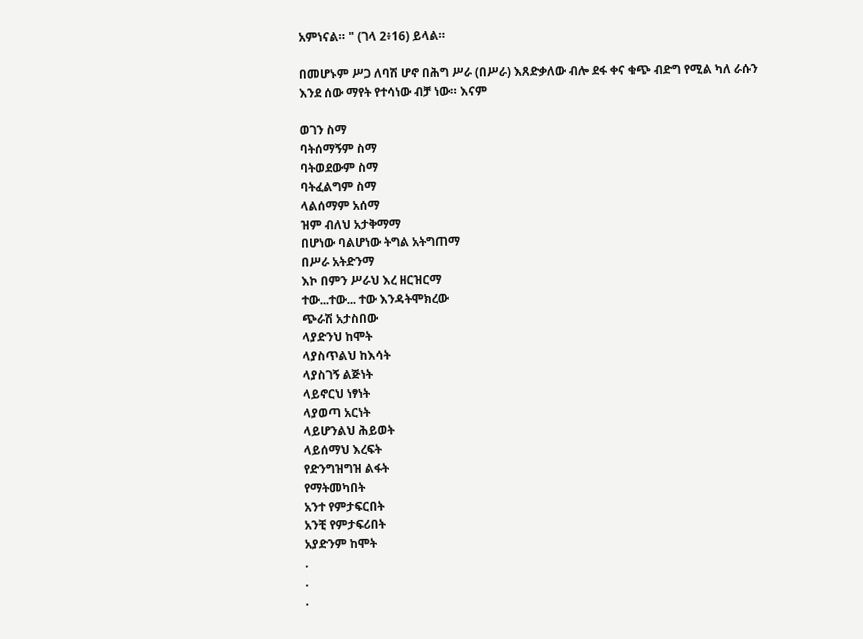አምነናል። " (ገላ 2፥16) ይላል።

በመሆኑም ሥጋ ለባሽ ሆኖ በሕግ ሥራ (በሥራ) እጸድቃለው ብሎ ደፋ ቀና ቁጭ ብድግ የሚል ካለ ራሱን እንደ ሰው ማየት የተሳነው ብቻ ነው። እናም

ወገን ስማ
ባትሰማኝም ስማ
ባትወደውም ስማ
ባትፈልግም ስማ
ላልሰማም አሰማ
ዝም ብለህ አታቅማማ
በሆነው ባልሆነው ትግል አትግጠማ
በሥራ አትድንማ
እኮ በምን ሥራህ እረ ዘርዝርማ
ተው...ተው... ተው እንዳትሞክረው
ጭራሽ አታስበው
ላያድንህ ከሞት
ላያስጥልህ ከእሳት
ላያስገኝ ልጅነት
ላይኖርህ ነፃነት
ላያወጣ አርነት
ላይሆንልህ ሕይወት
ላይሰማህ እረፍት
የድንግዝግዝ ልፋት
የማትመካበት
አንተ የምታፍርበት
አንቺ የምታፍሪበት
አያድንም ከሞት
.
.
.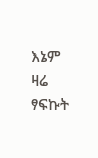እኔም ዛሬ ፃፍኩት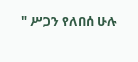" ሥጋን የለበሰ ሁሉ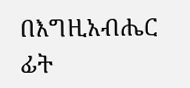በእግዚአብሔር ፊት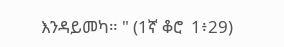እንዳይመካ። " (1ኛ ቆሮ  1፥29)